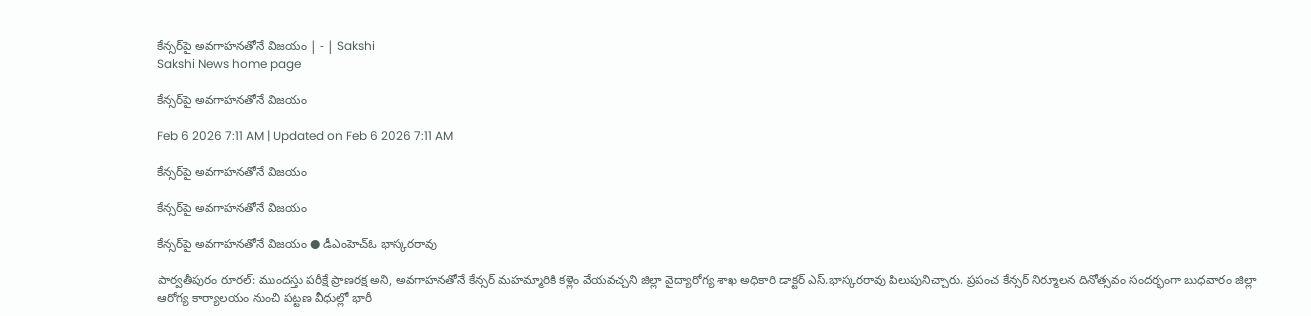కేన్సర్‌పై అవగాహనతోనే విజయం | - | Sakshi
Sakshi News home page

కేన్సర్‌పై అవగాహనతోనే విజయం

Feb 6 2026 7:11 AM | Updated on Feb 6 2026 7:11 AM

కేన్సర్‌పై అవగాహనతోనే విజయం

కేన్సర్‌పై అవగాహనతోనే విజయం

కేన్సర్‌పై అవగాహనతోనే విజయం ● డీఎంహెచ్‌ఓ భాస్కరరావు

పార్వతీపురం రూరల్‌: ముందస్తు పరీక్షే ప్రాణరక్ష అని, అవగాహనతోనే కేన్సర్‌ మహమ్మారికి కళ్లెం వేయవచ్చని జిల్లా వైద్యారోగ్య శాఖ అధికారి డాక్టర్‌ ఎస్‌.భాస్కరరావు పిలుపునిచ్చారు. ప్రపంచ కేన్సర్‌ నిర్మూలన దినోత్సవం సందర్భంగా బుధవారం జిల్లా ఆరోగ్య కార్యాలయం నుంచి పట్టణ వీధుల్లో భారీ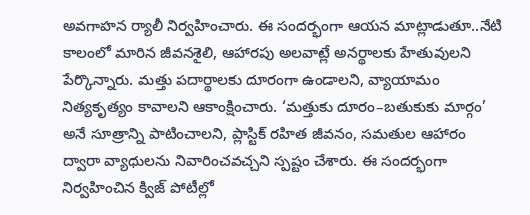అవగాహన ర్యాలీ నిర్వహించారు. ఈ సందర్భంగా ఆయన మాట్లాడుతూ..నేటి కాలంలో మారిన జీవనశైలి, ఆహారపు అలవాట్లే అనర్థాలకు హేతువులని పేర్కొన్నారు. మత్తు పదార్థాలకు దూరంగా ఉండాలని, వ్యాయామం నిత్యకృత్యం కావాలని ఆకాంక్షించారు. ‘మత్తుకు దూరం–బతుకుకు మార్గం’ అనే సూత్రాన్ని పాటించాలని, ప్లాస్టిక్‌ రహిత జీవనం, సమతుల ఆహారం ద్వారా వ్యాధులను నివారించవచ్చని స్పష్టం చేశారు. ఈ సందర్భంగా నిర్వహించిన క్విజ్‌ పోటీల్లో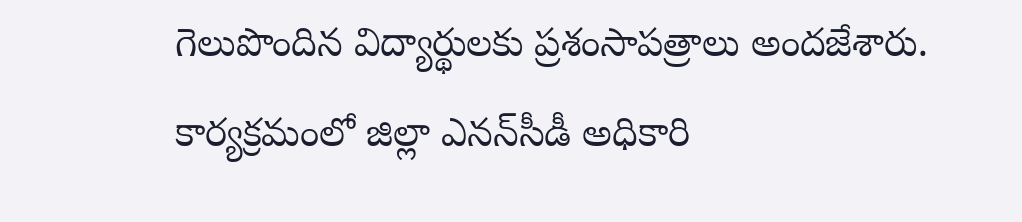గెలుపొందిన విద్యార్థులకు ప్రశంసాపత్రాలు అందజేశారు. కార్యక్రమంలో జిల్లా ఎనన్‌సీడీ అధికారి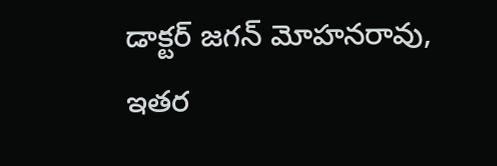డాక్టర్‌ జగన్‌ మోహనరావు, ఇతర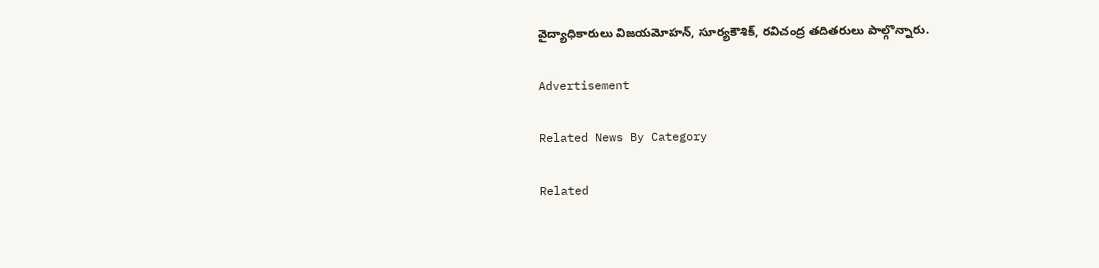వైద్యాధికారులు విజయమోహన్‌, సూర్యకౌశిక్‌, రవిచంద్ర తదితరులు పాల్గొన్నారు.

Advertisement

Related News By Category

Related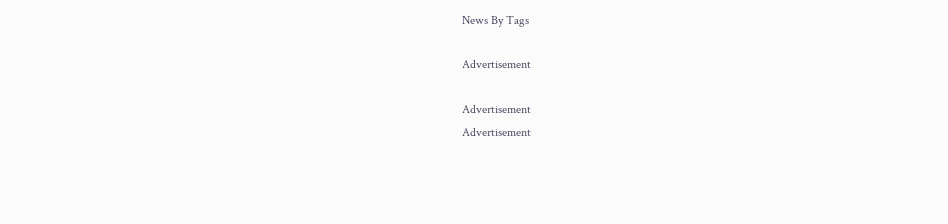News By Tags

Advertisement

Advertisement
Advertisement